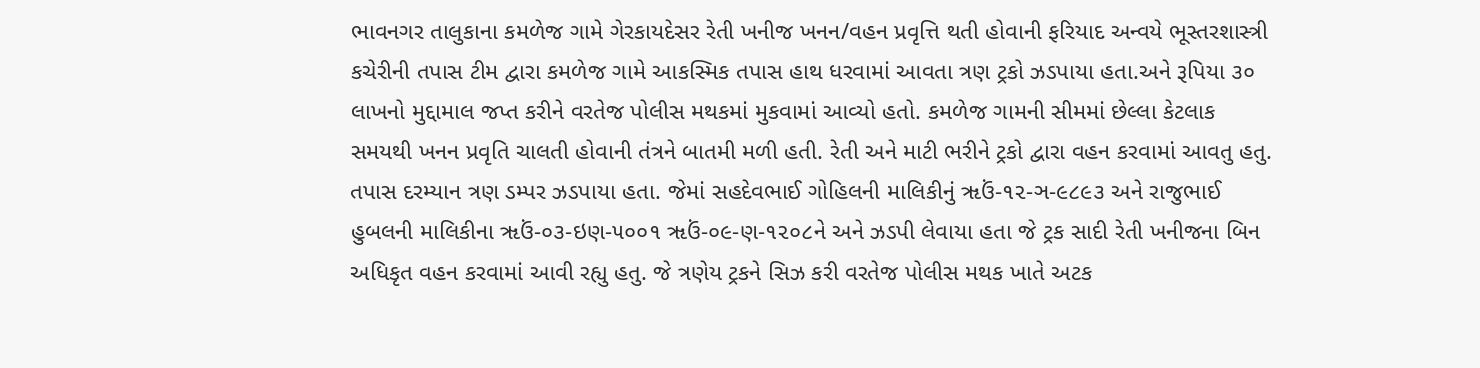ભાવનગર તાલુકાના કમળેજ ગામે ગેરકાયદેસર રેતી ખનીજ ખનન/વહન પ્રવૃત્તિ થતી હોવાની ફરિયાદ અન્વયે ભૂસ્તરશાસ્ત્રી કચેરીની તપાસ ટીમ દ્વારા કમળેજ ગામે આકસ્મિક તપાસ હાથ ધરવામાં આવતા ત્રણ ટ્રકો ઝડપાયા હતા.અને રૂપિયા ૩૦ લાખનો મુદ્દામાલ જપ્ત કરીને વરતેજ પોલીસ મથકમાં મુકવામાં આવ્યો હતો. કમળેજ ગામની સીમમાં છેલ્લા કેટલાક સમયથી ખનન પ્રવૃતિ ચાલતી હોવાની તંત્રને બાતમી મળી હતી. રેતી અને માટી ભરીને ટ્રકો દ્વારા વહન કરવામાં આવતુ હતુ. તપાસ દરમ્યાન ત્રણ ડમ્પર ઝડપાયા હતા. જેમાં સહદેવભાઈ ગોહિલની માલિકીનું ૠઉં-૧૨-ઞ-૯૮૯૩ અને રાજુભાઈ હુબલની માલિકીના ૠઉં-૦૩-ઇણ-૫૦૦૧ ૠઉં-૦૯-ણ-૧૨૦૮ને અને ઝડપી લેવાયા હતા જે ટ્રક સાદી રેતી ખનીજના બિન અધિકૃત વહન કરવામાં આવી રહ્યુ હતુ. જે ત્રણેય ટ્રકને સિઝ કરી વરતેજ પોલીસ મથક ખાતે અટક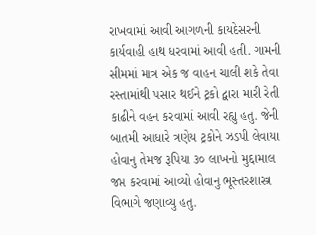રાખવામાં આવી આગળની કાયદેસરની કાર્યવાહી હાથ ધરવામાં આવી હતી. ગામની સીમમાં માત્ર એક જ વાહન ચાલી શકે તેવા રસ્તામાંથી પસાર થઈને ટ્રકો દ્વારા મારી રેતી કાઢીને વહન કરવામાં આવી રહ્યુ હતુ. જેની બાતમી આધારે ત્રણેય ટ્રકોને ઝડપી લેવાયા હોવાનુ તેમજ રૂપિયા ૩૦ લાખનો મુદ્દામાલ જપ્ત કરવામાં આવ્યો હોવાનુ ભૂસ્તરશાસ્ત્ર વિભાગે જણાવ્યુ હતુ.